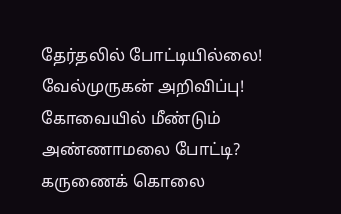தேர்தலில் போட்டியில்லை! வேல்முருகன் அறிவிப்பு! கோவையில் மீண்டும் அண்ணாமலை போட்டி? கருணைக் கொலை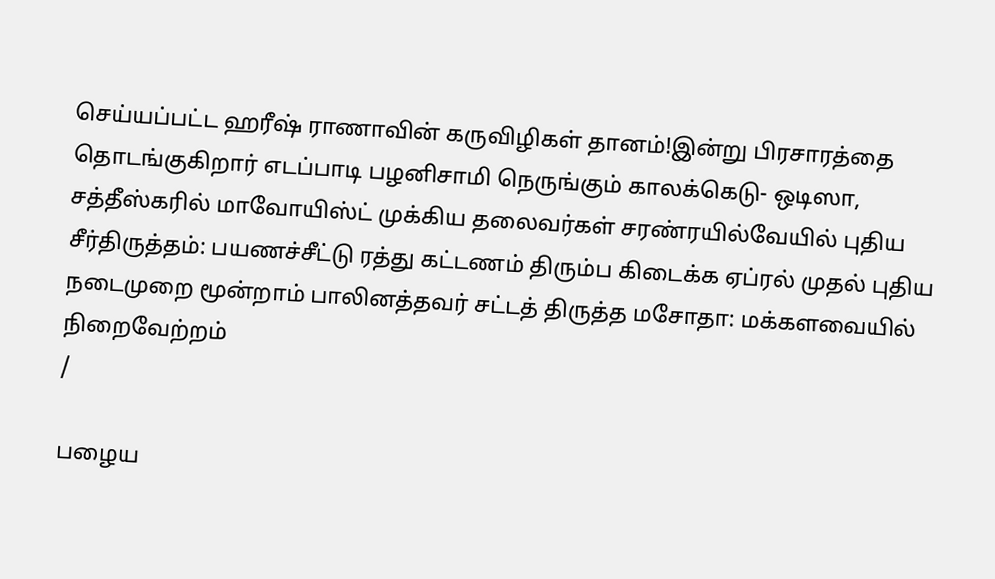செய்யப்பட்ட ஹரீஷ் ராணாவின் கருவிழிகள் தானம்!இன்று பிரசாரத்தை தொடங்குகிறார் எடப்பாடி பழனிசாமி நெருங்கும் காலக்கெடு- ஒடிஸா, சத்தீஸ்கரில் மாவோயிஸ்ட் முக்கிய தலைவர்கள் சரண்ரயில்வேயில் புதிய சீர்திருத்தம்: பயணச்சீட்டு ரத்து கட்டணம் திரும்ப கிடைக்க ஏப்ரல் முதல் புதிய நடைமுறை மூன்றாம் பாலினத்தவர் சட்டத் திருத்த மசோதா: மக்களவையில் நிறைவேற்றம்
/

பழைய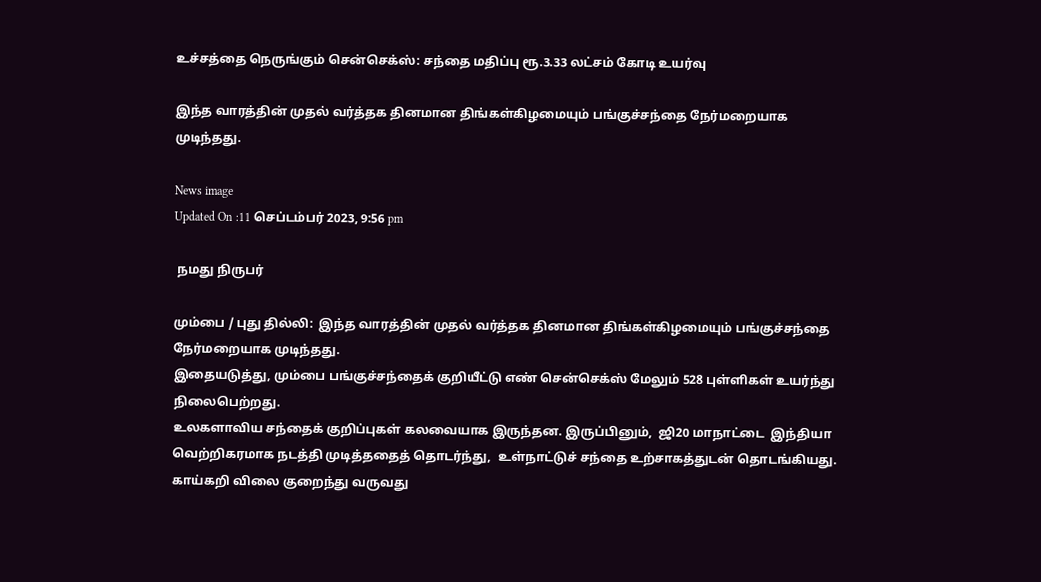உச்சத்தை நெருங்கும் சென்செக்ஸ்: சந்தை மதிப்பு ரூ.3.33 லட்சம் கோடி உயர்வு

இந்த வாரத்தின் முதல் வர்த்தக தினமான திங்கள்கிழமையும் பங்குச்சந்தை நேர்மறையாக முடிந்தது.

News image
Updated On :11 செப்டம்பர் 2023, 9:56 pm

 நமது நிருபர்

மும்பை / புது தில்லி:  இந்த வாரத்தின் முதல் வர்த்தக தினமான திங்கள்கிழமையும் பங்குச்சந்தை நேர்மறையாக முடிந்தது.
இதையடுத்து, மும்பை பங்குச்சந்தைக் குறியீட்டு எண் சென்செக்ஸ் மேலும் 528 புள்ளிகள் உயர்ந்து நிலைபெற்றது.
உலகளாவிய சந்தைக் குறிப்புகள் கலவையாக இருந்தன. இருப்பினும்,  ஜி20 மாநாட்டை  இந்தியா வெற்றிகரமாக நடத்தி முடித்ததைத் தொடர்ந்து,  உள்நாட்டுச் சந்தை உற்சாகத்துடன் தொடங்கியது.  காய்கறி விலை குறைந்து வருவது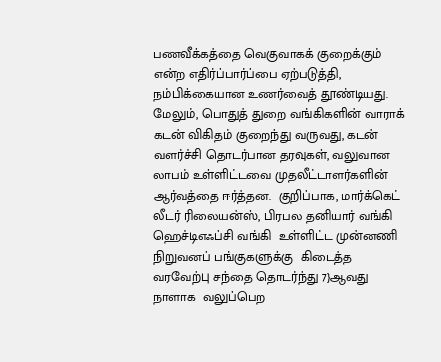பணவீக்கத்தை வெகுவாகக் குறைக்கும் என்ற எதிர்ப்பார்ப்பை ஏற்படுத்தி, நம்பிக்கையான உணர்வைத் தூண்டியது. மேலும், பொதுத் துறை வங்கிகளின் வாராக் கடன் விகிதம் குறைந்து வருவது, கடன் வளர்ச்சி தொடர்பான தரவுகள், வலுவான லாபம் உள்ளிட்டவை முதலீட்டாளர்களின் ஆர்வத்தை ஈர்த்தன.  குறிப்பாக, மார்க்கெட் லீடர் ரிலையன்ஸ், பிரபல தனியார் வங்கி ஹெச்டிஎஃப்சி வங்கி  உள்ளிட்ட முன்னணி நிறுவனப் பங்குகளுக்கு  கிடைத்த வரவேற்பு சந்தை தொடர்ந்து 7}ஆவது நாளாக  வலுப்பெற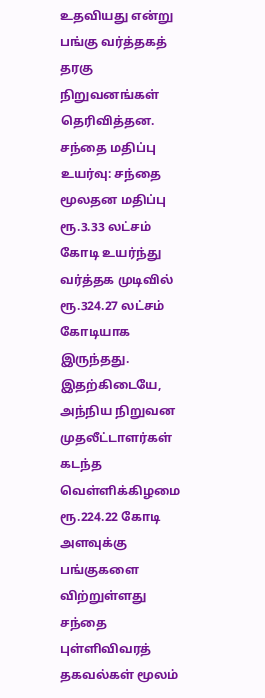உதவியது என்று பங்கு வர்த்தகத் தரகு நிறுவனங்கள் தெரிவித்தன.
சந்தை மதிப்பு உயர்வு: சந்தை மூலதன மதிப்பு ரூ.3.33 லட்சம் கோடி உயர்ந்து வர்த்தக முடிவில் ரூ.324.27 லட்சம் கோடியாக இருந்தது.  இதற்கிடையே,  அந்நிய நிறுவன முதலீட்டாளர்கள் கடந்த வெள்ளிக்கிழமை ரூ.224.22 கோடி அளவுக்கு பங்குகளை விற்றுள்ளது சந்தை புள்ளிவிவரத் தகவல்கள் மூலம்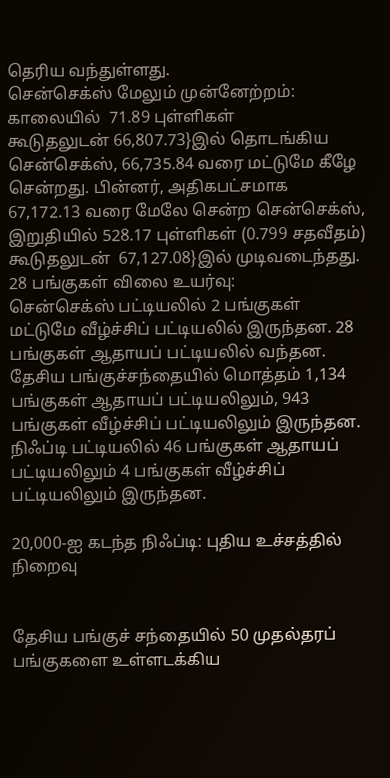தெரிய வந்துள்ளது.
சென்செக்ஸ் மேலும் முன்னேற்றம்: காலையில்  71.89 புள்ளிகள்
கூடுதலுடன் 66,807.73}இல் தொடங்கிய சென்செக்ஸ், 66,735.84 வரை மட்டுமே கீழே சென்றது. பின்னர், அதிகபட்சமாக   67,172.13 வரை மேலே சென்ற சென்செக்ஸ்,  இறுதியில் 528.17 புள்ளிகள் (0.799 சதவீதம்)  கூடுதலுடன்  67,127.08}இல் முடிவடைந்தது.
28 பங்குகள் விலை உயர்வு:
சென்செக்ஸ் பட்டியலில் 2 பங்குகள் மட்டுமே வீழ்ச்சிப் பட்டியலில் இருந்தன. 28 பங்குகள் ஆதாயப் பட்டியலில் வந்தன. தேசிய பங்குச்சந்தையில் மொத்தம் 1,134 பங்குகள் ஆதாயப் பட்டியலிலும், 943 பங்குகள் வீழ்ச்சிப் பட்டியலிலும் இருந்தன. நிஃப்டி பட்டியலில் 46 பங்குகள் ஆதாயப் பட்டியலிலும் 4 பங்குகள் வீழ்ச்சிப் பட்டியலிலும் இருந்தன.

20,000-ஐ கடந்த நிஃப்டி: புதிய உச்சத்தில் நிறைவு


தேசிய பங்குச் சந்தையில் 50 முதல்தரப் பங்குகளை உள்ளடக்கிய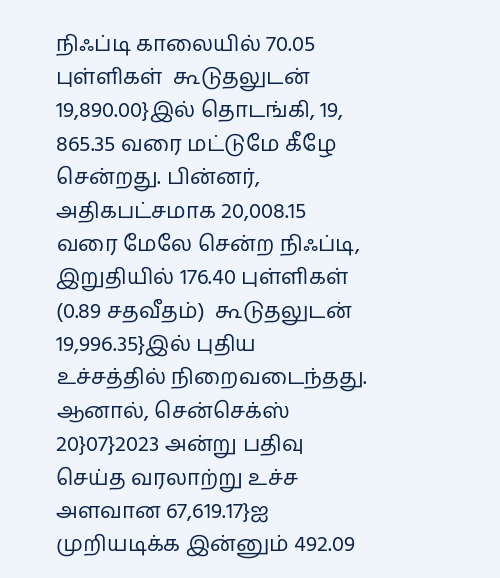நிஃப்டி காலையில் 70.05 புள்ளிகள்  கூடுதலுடன் 19,890.00}இல் தொடங்கி, 19, 865.35 வரை மட்டுமே கீழே சென்றது. பின்னர், அதிகபட்சமாக 20,008.15 வரை மேலே சென்ற நிஃப்டி, இறுதியில் 176.40 புள்ளிகள் (0.89 சதவீதம்)  கூடுதலுடன் 19,996.35}இல் புதிய உச்சத்தில் நிறைவடைந்தது. ஆனால், சென்செக்ஸ் 20}07}2023 அன்று பதிவு செய்த வரலாற்று உச்ச அளவான 67,619.17}ஐ முறியடிக்க இன்னும் 492.09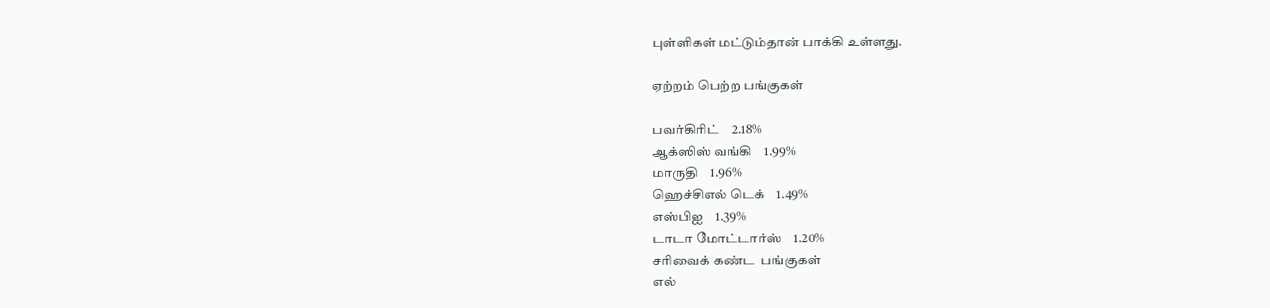புள்ளிகள் மட்டும்தான் பாக்கி உள்ளது.

ஏற்றம் பெற்ற பங்குகள்

பவர்கிரிட்    2.18%
ஆக்ஸிஸ் வங்கி    1.99%
மாருதி    1.96%
ஹெச்சிஎல் டெக்    1.49%
எஸ்பிஐ    1.39%
டாடா மோட்டார்ஸ்    1.20%
சரிவைக் கண்ட  பங்குகள்
எல்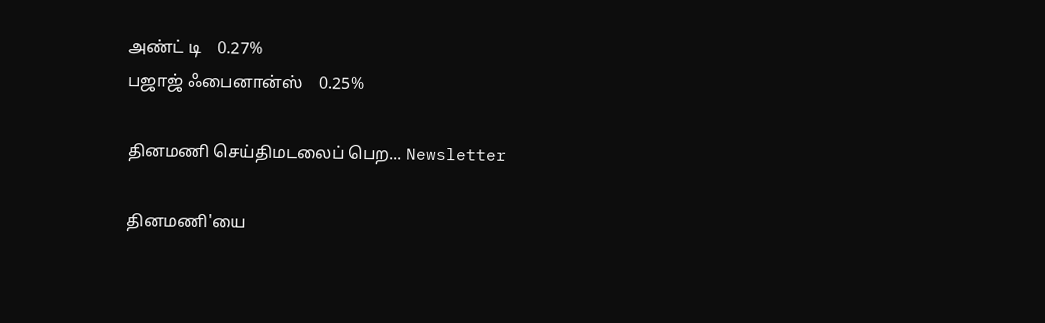அண்ட் டி    0.27%
பஜாஜ் ஃபைனான்ஸ்    0.25%

தினமணி செய்திமடலைப் பெற... Newsletter

தினமணி'யை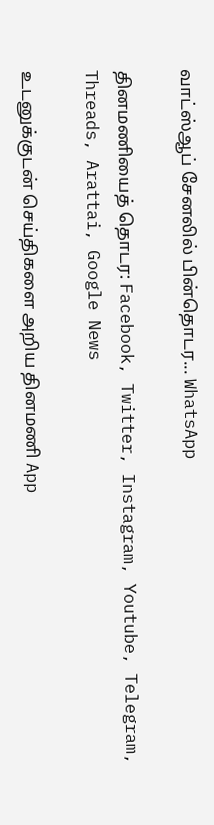வாட்ஸ்ஆப் சேனலில் பின்தொடர... WhatsApp

தினமணியைத் தொடர: Facebook, Twitter, Instagram, Youtube, Telegram, Threads, Arattai, Google News

உடனுக்குடன் செய்திகளை அறிய தினமணி App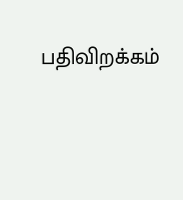பதிவிறக்கம்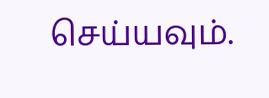செய்யவும்.